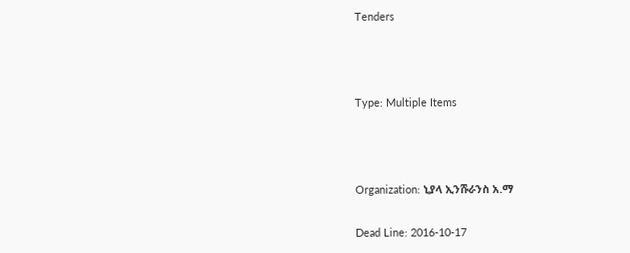Tenders



Type: Multiple Items



Organization: ኒያላ ኢንሹራንስ አ.ማ

Dead Line: 2016-10-17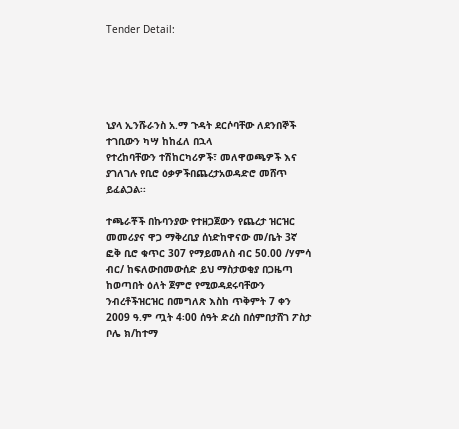Tender Detail:





ኒያላ ኢንሹራንስ አ.ማ ጉዳት ደርሶባቸው ለደንበኞች ተገቢውን ካሣ ከከፈለ በኋላ
የተረከባቸውን ተሽከርካሪዎች፣ መለዋወጫዎች እና ያገለገሉ የቢሮ ዕቃዎችበጨረታአወዳድሮ መሸጥ ይፈልጋል፡፡

ተጫራቾች በኩባንያው የተዘጋጀውን የጨረታ ዝርዝር መመሪያና ዋጋ ማቅረቢያ ሰነድከዋናው መ/ቤት 3ኛ ፎቅ ቢሮ ቁጥር 307 የማይመለስ ብር 50.00 /ሃምሳ ብር/ ከፍለውበመውሰድ ይህ ማስታወቂያ በጋዜጣ ከወጣበት ዕለት ጀምሮ የሚወዳደሩባቸውን ንብረቶችዝርዝር በመግለጽ እስከ ጥቅምት 7 ቀን 2009 ዓ.ም ጧት 4፡00 ሰዓት ድረስ በሰምበታሸገ ፖስታ ቦሌ ክ/ከተማ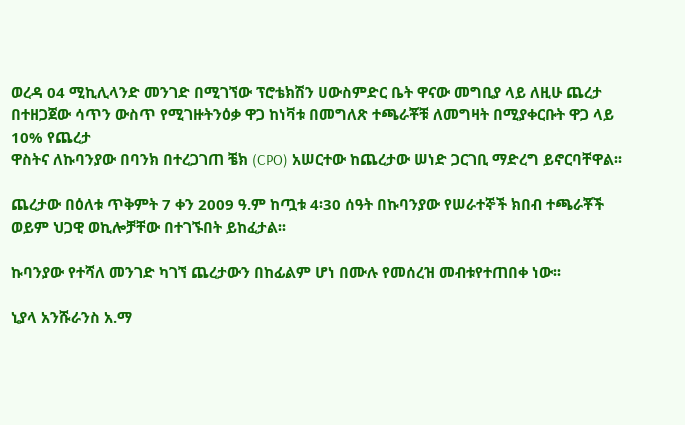ወረዳ 04 ሚኪሊላንድ መንገድ በሚገኘው ፕሮቴክሽን ሀውስምድር ቤት ዋናው መግቢያ ላይ ለዚሁ ጨረታ በተዘጋጀው ሳጥን ውስጥ የሚገዙትንዕቃ ዋጋ ከነቫቱ በመግለጽ ተጫራቾቹ ለመግዛት በሚያቀርቡት ዋጋ ላይ 10% የጨረታ
ዋስትና ለኩባንያው በባንክ በተረጋገጠ ቼክ (CPO) አሠርተው ከጨረታው ሠነድ ጋርገቢ ማድረግ ይኖርባቸዋል፡፡

ጨረታው በዕለቱ ጥቅምት 7 ቀን 2009 ዓ.ም ከጧቱ 4፡30 ሰዓት በኩባንያው የሠራተኞች ክበብ ተጫራቾች ወይም ህጋዊ ወኪሎቻቸው በተገኙበት ይከፈታል፡፡

ኩባንያው የተሻለ መንገድ ካገኘ ጨረታውን በከፊልም ሆነ በሙሉ የመሰረዝ መብቱየተጠበቀ ነው፡፡

ኒያላ አንሹራንስ አ.ማ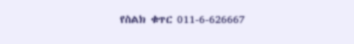የስልክ ቁጥር 011-6-626667